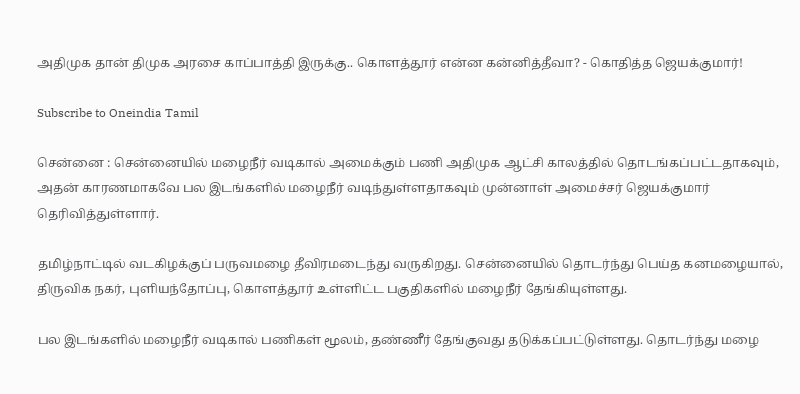அதிமுக தான் திமுக அரசை காப்பாத்தி இருக்கு.. கொளத்தூர் என்ன கன்னித்தீவா? - கொதித்த ஜெயக்குமார்!

Subscribe to Oneindia Tamil

சென்னை : சென்னையில் மழைநீர் வடிகால் அமைக்கும் பணி அதிமுக ஆட்சி காலத்தில் தொடங்கப்பட்டதாகவும், அதன் காரணமாகவே பல இடங்களில் மழைநீர் வடிந்துள்ளதாகவும் முன்னாள் அமைச்சர் ஜெயக்குமார் தெரிவித்துள்ளார்.

தமிழ்நாட்டில் வடகிழக்குப் பருவமழை தீவிரமடைந்து வருகிறது. சென்னையில் தொடர்ந்து பெய்த கனமழையால், திருவிக நகர், புளியந்தோப்பு, கொளத்தூர் உள்ளிட்ட பகுதிகளில் மழைநீர் தேங்கியுள்ளது.

பல இடங்களில் மழைநீர் வடிகால் பணிகள் மூலம், தண்ணீர் தேங்குவது தடுக்கப்பட்டுள்ளது. தொடர்ந்து மழை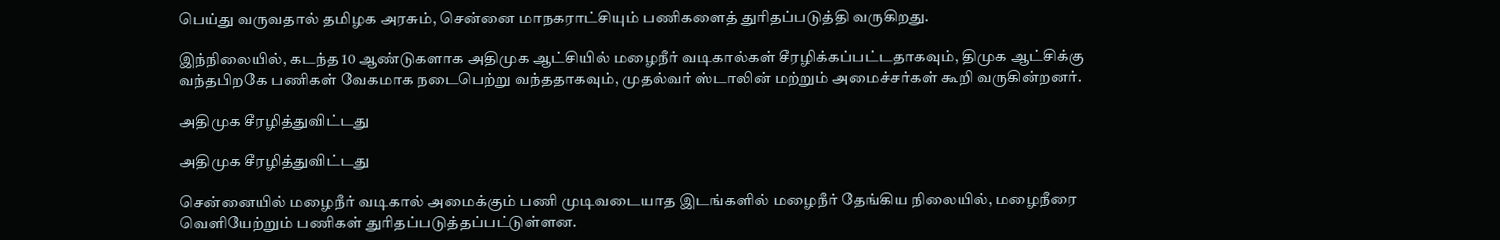பெய்து வருவதால் தமிழக அரசும், சென்னை மாநகராட்சியும் பணிகளைத் துரிதப்படுத்தி வருகிறது.

இந்நிலையில், கடந்த 10 ஆண்டுகளாக அதிமுக ஆட்சியில் மழைநீர் வடிகால்கள் சீரழிக்கப்பட்டதாகவும், திமுக ஆட்சிக்கு வந்தபிறகே பணிகள் வேகமாக நடைபெற்று வந்ததாகவும், முதல்வர் ஸ்டாலின் மற்றும் அமைச்சர்கள் கூறி வருகின்றனர்.

அதிமுக சீரழித்துவிட்டது

அதிமுக சீரழித்துவிட்டது

சென்னையில் மழைநீர் வடிகால் அமைக்கும் பணி முடிவடையாத இடங்களில் மழைநீர் தேங்கிய நிலையில், மழைநீரை வெளியேற்றும் பணிகள் துரிதப்படுத்தப்பட்டுள்ளன.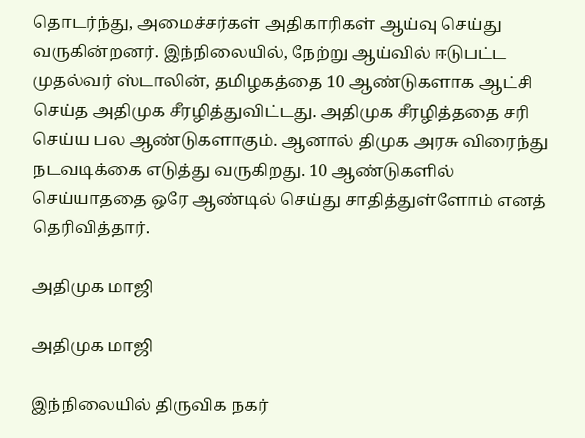தொடர்ந்து, அமைச்சர்கள் அதிகாரிகள் ஆய்வு செய்து வருகின்றனர். இந்நிலையில், நேற்று ஆய்வில் ஈடுபட்ட முதல்வர் ஸ்டாலின், தமிழகத்தை 10 ஆண்டுகளாக ஆட்சி செய்த அதிமுக சீரழித்துவிட்டது. அதிமுக சீரழித்ததை சரி செய்ய பல ஆண்டுகளாகும். ஆனால் திமுக அரசு விரைந்து நடவடிக்கை எடுத்து வருகிறது. 10 ஆண்டுகளில் செய்யாததை ஒரே ஆண்டில் செய்து சாதித்துள்ளோம் எனத் தெரிவித்தார்.

அதிமுக மாஜி

அதிமுக மாஜி

இந்நிலையில் திருவிக நகர்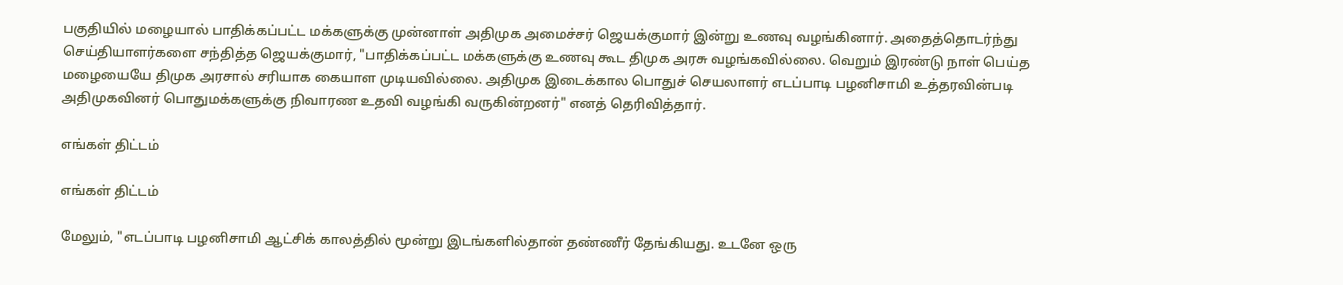பகுதியில் மழையால் பாதிக்கப்பட்ட மக்களுக்கு முன்னாள் அதிமுக அமைச்சர் ஜெயக்குமார் இன்று உணவு வழங்கினார். அதைத்தொடர்ந்து செய்தியாளர்களை சந்தித்த ஜெயக்குமார், "பாதிக்கப்பட்ட மக்களுக்கு உணவு கூட திமுக அரசு வழங்கவில்லை. வெறும் இரண்டு நாள் பெய்த மழையையே திமுக அரசால் சரியாக கையாள முடியவில்லை. அதிமுக இடைக்கால பொதுச் செயலாளர் எடப்பாடி பழனிசாமி உத்தரவின்படி அதிமுகவினர் பொதுமக்களுக்கு நிவாரண உதவி வழங்கி வருகின்றனர்" எனத் தெரிவித்தார்.

எங்கள் திட்டம்

எங்கள் திட்டம்

மேலும், "எடப்பாடி பழனிசாமி ஆட்சிக் காலத்தில் மூன்று இடங்களில்தான் தண்ணீர் தேங்கியது. உடனே ஒரு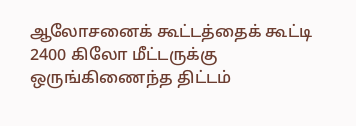ஆலோசனைக் கூட்டத்தைக் கூட்டி 2400 கிலோ மீட்டருக்கு ஒருங்கிணைந்த திட்டம்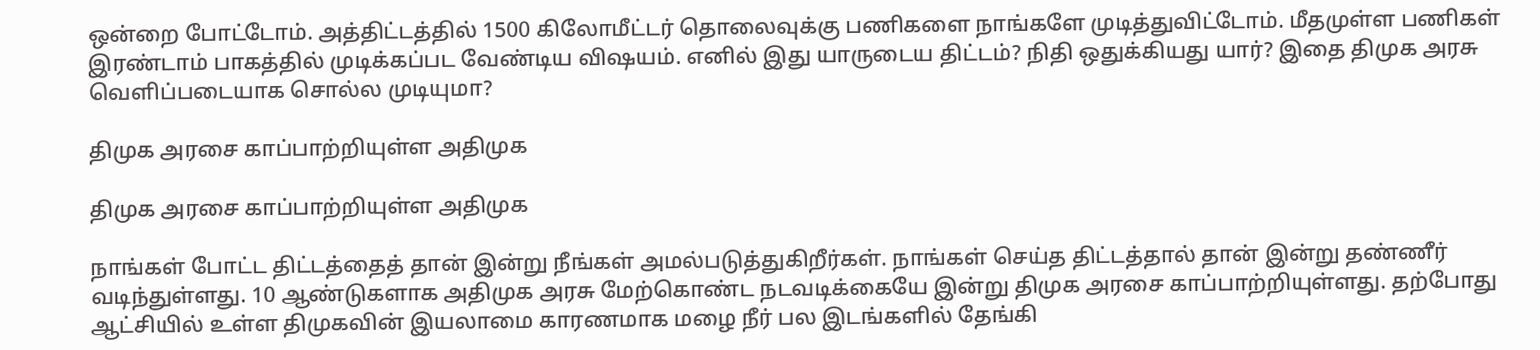ஒன்றை போட்டோம். அத்திட்டத்தில் 1500 கிலோமீட்டர் தொலைவுக்கு பணிகளை நாங்களே முடித்துவிட்டோம். மீதமுள்ள பணிகள் இரண்டாம் பாகத்தில் முடிக்கப்பட வேண்டிய விஷயம். எனில் இது யாருடைய திட்டம்? நிதி ஒதுக்கியது யார்? இதை திமுக அரசு வெளிப்படையாக சொல்ல முடியுமா?

திமுக அரசை காப்பாற்றியுள்ள அதிமுக

திமுக அரசை காப்பாற்றியுள்ள அதிமுக

நாங்கள் போட்ட திட்டத்தைத் தான் இன்று நீங்கள் அமல்படுத்துகிறீர்கள். நாங்கள் செய்த திட்டத்தால் தான் இன்று தண்ணீர் வடிந்துள்ளது. 10 ஆண்டுகளாக அதிமுக அரசு மேற்கொண்ட நடவடிக்கையே இன்று திமுக அரசை காப்பாற்றியுள்ளது. தற்போது ஆட்சியில் உள்ள திமுகவின் இயலாமை காரணமாக மழை நீர் பல இடங்களில் தேங்கி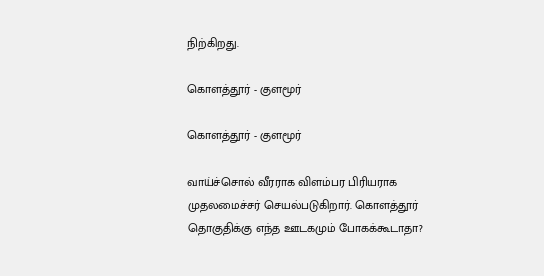நிற்கிறது.

கொளத்தூர் - குளமூர்

கொளத்தூர் - குளமூர்

வாய்ச்சொல் வீரராக விளம்பர பிரியராக முதலமைச்சர் செயல்படுகிறார். கொளத்தூர் தொகுதிக்கு எந்த ஊடகமும் போகக்கூடாதா?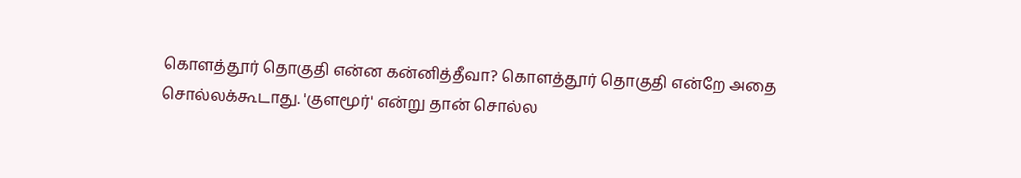கொளத்தூர் தொகுதி என்ன கன்னித்தீவா? கொளத்தூர் தொகுதி என்றே அதை சொல்லக்கூடாது. 'குளமூர்' என்று தான் சொல்ல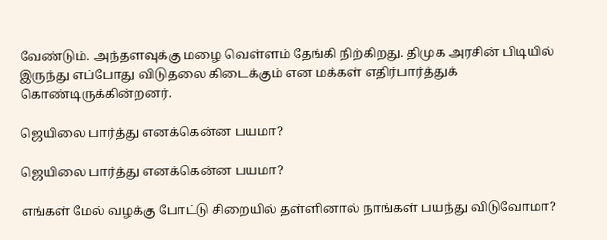வேண்டும். அந்தளவுக்கு மழை வெள்ளம் தேங்கி நிற்கிறது. திமுக அரசின் பிடியில் இருந்து எப்போது விடுதலை கிடைக்கும் என மக்கள் எதிர்பார்த்துக் கொண்டிருக்கின்றனர்.

ஜெயிலை பார்த்து எனக்கென்ன பயமா?

ஜெயிலை பார்த்து எனக்கென்ன பயமா?

எங்கள் மேல் வழக்கு போட்டு சிறையில் தள்ளினால் நாங்கள் பயந்து விடுவோமா?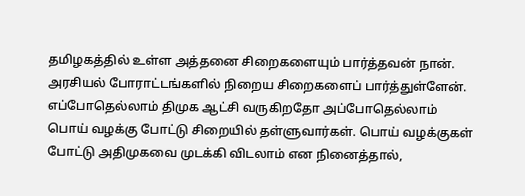தமிழகத்தில் உள்ள அத்தனை சிறைகளையும் பார்த்தவன் நான். அரசியல் போராட்டங்களில் நிறைய சிறைகளைப் பார்த்துள்ளேன். எப்போதெல்லாம் திமுக ஆட்சி வருகிறதோ அப்போதெல்லாம் பொய் வழக்கு போட்டு சிறையில் தள்ளுவார்கள். பொய் வழக்குகள் போட்டு அதிமுகவை முடக்கி விடலாம் என நினைத்தால்,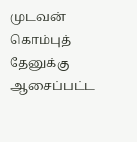முடவன் கொம்புத் தேனுக்கு ஆசைப்பட்ட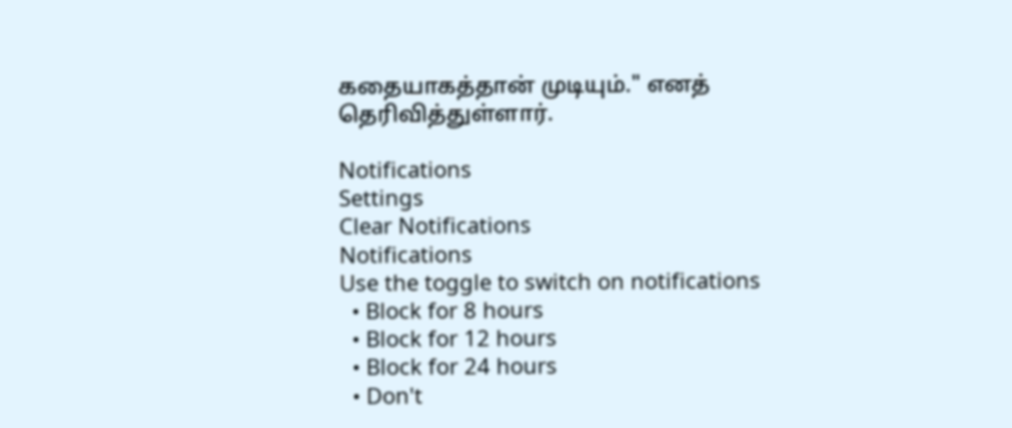கதையாகத்தான் முடியும்." எனத் தெரிவித்துள்ளார்.

Notifications
Settings
Clear Notifications
Notifications
Use the toggle to switch on notifications
  • Block for 8 hours
  • Block for 12 hours
  • Block for 24 hours
  • Don't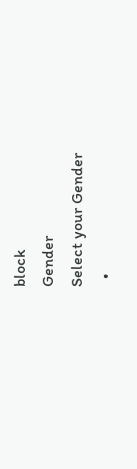block
Gender
Select your Gender
  •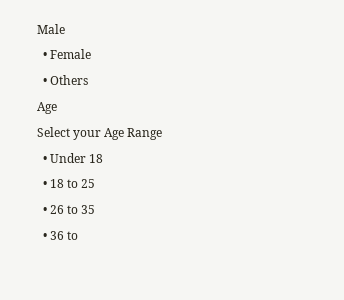Male
  • Female
  • Others
Age
Select your Age Range
  • Under 18
  • 18 to 25
  • 26 to 35
  • 36 to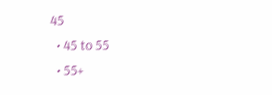45
  • 45 to 55
  • 55+